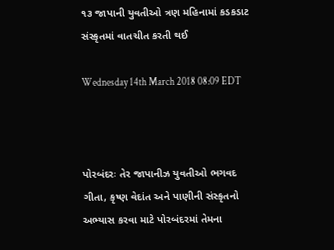૧૩ જાપાની યુવતીઓ ત્રણ મહિનામાં કડકડાટ સંસ્કૃતમાં વાતચીત કરતી થઈ

Wednesday 14th March 2018 08:09 EDT



પોરબંદરઃ તેર જાપાનીઝ યુવતીઓ ભગવદ ગીતા, કૃષ્ણ વેદાંત અને પાણીની સંસ્કૃતનો અભ્યાસ કરવા માટે પોરબંદરમાં તેમના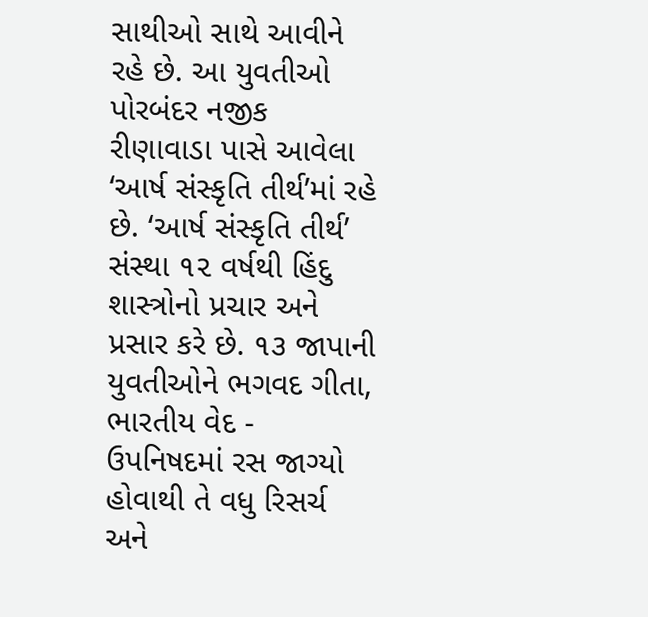સાથીઓ સાથે આવીને રહે છે. આ યુવતીઓ પોરબંદર નજીક રીણાવાડા પાસે આવેલા ‘આર્ષ સંસ્કૃતિ તીર્થ’માં રહે છે. ‘આર્ષ સંસ્કૃતિ તીર્થ’ સંસ્થા ૧૨ વર્ષથી હિંદુ શાસ્ત્રોનો પ્રચાર અને પ્રસાર કરે છે. ૧૩ જાપાની યુવતીઓને ભગવદ ગીતા, ભારતીય વેદ - ઉપનિષદમાં રસ જાગ્યો હોવાથી તે વધુ રિસર્ચ અને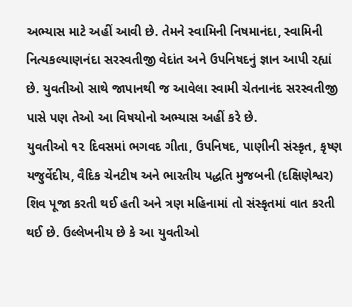અભ્યાસ માટે અહીં આવી છે. તેમને સ્વામિની નિષમાનંદા, સ્વામિની નિત્યકલ્યાણનંદા સરસ્વતીજી વેદાંત અને ઉપનિષદનું જ્ઞાન આપી રહ્યાં છે. યુવતીઓ સાથે જાપાનથી જ આવેલા સ્વામી ચેતનાનંદ સરસ્વતીજી પાસે પણ તેઓ આ વિષયોનો અભ્યાસ અહીં કરે છે.
યુવતીઓ ૧૨ દિવસમાં ભગવદ ગીતા, ઉપનિષદ, પાણીની સંસ્કૃત, કૃષ્ણ યજુર્વેદીય, વૈદિક ચેનટીષ અને ભારતીય પદ્ધતિ મુજબની (દક્ષિણેશ્વર) શિવ પૂજા કરતી થઈ હતી અને ત્રણ મહિનામાં તો સંસ્કૃતમાં વાત કરતી થઈ છે. ઉલ્લેખનીય છે કે આ યુવતીઓ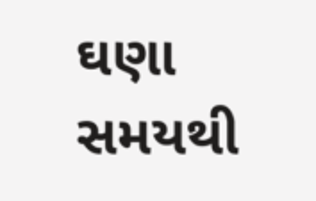ઘણા સમયથી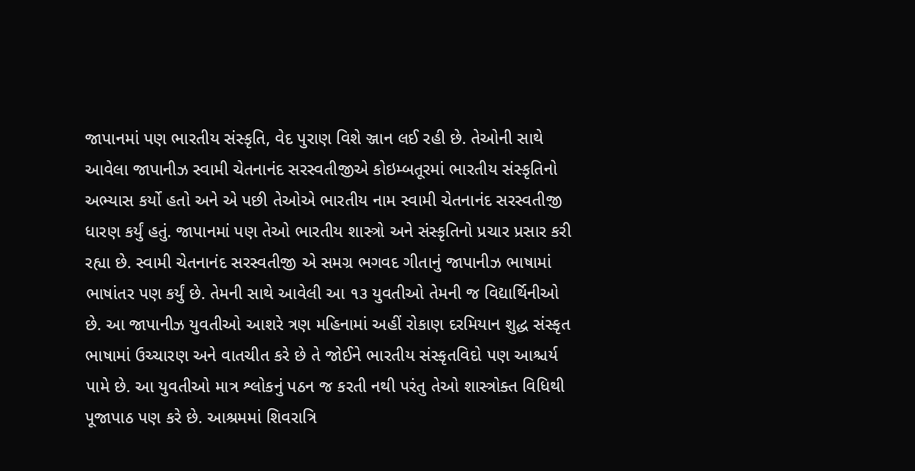જાપાનમાં પણ ભારતીય સંસ્કૃતિ, વેદ પુરાણ વિશે ઞ્જાન લઈ રહી છે. તેઓની સાથે આવેલા જાપાનીઝ સ્વામી ચેતનાનંદ સરસ્વતીજીએ કોઇમ્બતૂરમાં ભારતીય સંસ્કૃતિનો અભ્યાસ કર્યો હતો અને એ પછી તેઓએ ભારતીય નામ સ્વામી ચેતનાનંદ સરસ્વતીજી ધારણ કર્યું હતું. જાપાનમાં પણ તેઓ ભારતીય શાસ્ત્રો અને સંસ્કૃતિનો પ્રચાર પ્રસાર કરી રહ્યા છે. સ્વામી ચેતનાનંદ સરસ્વતીજી એ સમગ્ર ભગવદ ગીતાનું જાપાનીઝ ભાષામાં ભાષાંતર પણ કર્યું છે. તેમની સાથે આવેલી આ ૧૩ યુવતીઓ તેમની જ વિદ્યાર્થિનીઓ છે. આ જાપાનીઝ યુવતીઓ આશરે ત્રણ મહિનામાં અહીં રોકાણ દરમિયાન શુદ્ધ સંસ્કૃત ભાષામાં ઉચ્ચારણ અને વાતચીત કરે છે તે જોઈને ભારતીય સંસ્કૃતવિદો પણ આશ્ચર્ય પામે છે. આ યુવતીઓ માત્ર શ્લોકનું પઠન જ કરતી નથી પરંતુ તેઓ શાસ્ત્રોક્ત વિધિથી પૂજાપાઠ પણ કરે છે. આશ્રમમાં શિવરાત્રિ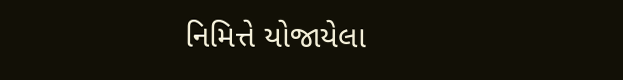નિમિત્તે યોજાયેલા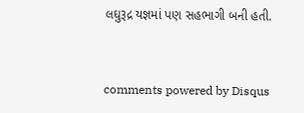લઘુરૂદ્ર યજ્ઞમાં પણ સહભાગી બની હતી.


comments powered by Disqus